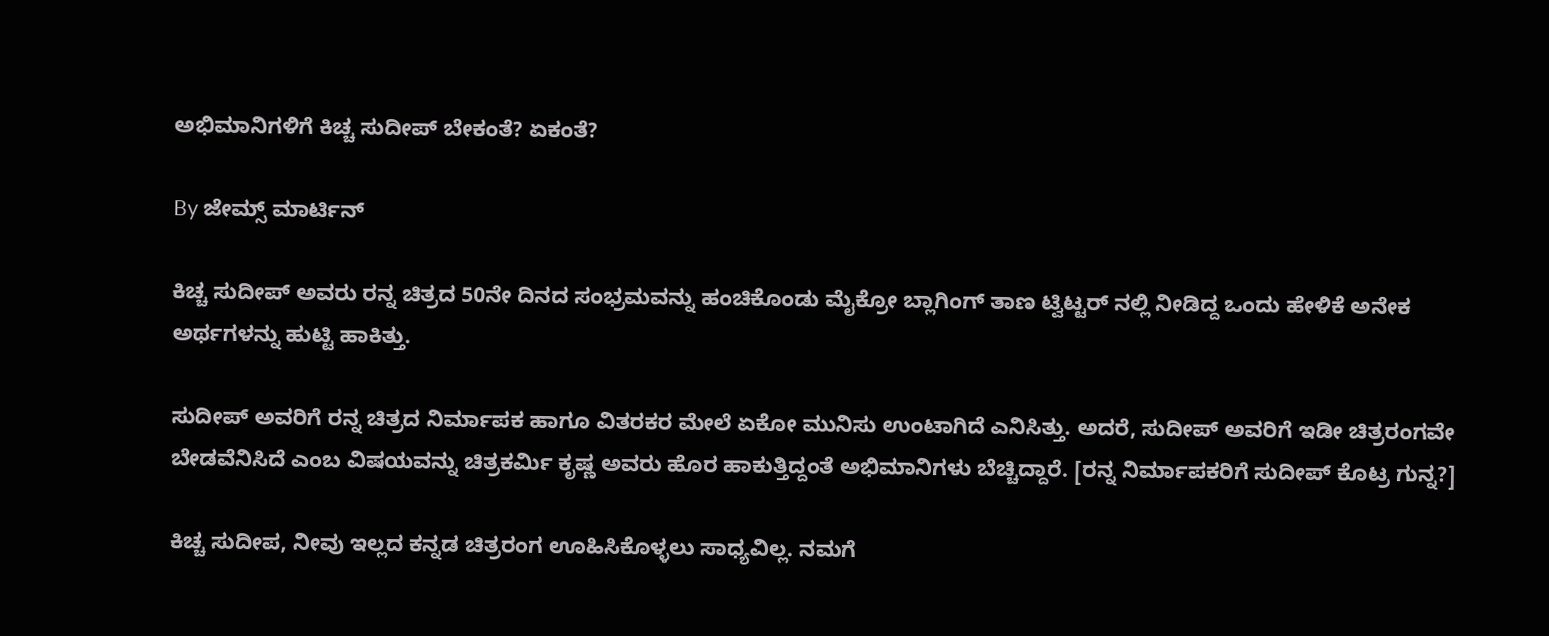ಅಭಿಮಾನಿಗಳಿಗೆ ಕಿಚ್ಚ ಸುದೀಪ್ ಬೇಕಂತೆ? ಏಕಂತೆ?

By ಜೇಮ್ಸ್ ಮಾರ್ಟಿನ್

ಕಿಚ್ಚ ಸುದೀಪ್ ಅವರು ರನ್ನ ಚಿತ್ರದ 50ನೇ ದಿನದ ಸಂಭ್ರಮವನ್ನು ಹಂಚಿಕೊಂಡು ಮೈಕ್ರೋ ಬ್ಲಾಗಿಂಗ್ ತಾಣ ಟ್ವಿಟ್ಟರ್ ನಲ್ಲಿ ನೀಡಿದ್ದ ಒಂದು ಹೇಳಿಕೆ ಅನೇಕ ಅರ್ಥಗಳನ್ನು ಹುಟ್ಟಿ ಹಾಕಿತ್ತು.

ಸುದೀಪ್ ಅವರಿಗೆ ರನ್ನ ಚಿತ್ರದ ನಿರ್ಮಾಪಕ ಹಾಗೂ ವಿತರಕರ ಮೇಲೆ ಏಕೋ ಮುನಿಸು ಉಂಟಾಗಿದೆ ಎನಿಸಿತ್ತು. ಅದರೆ, ಸುದೀಪ್ ಅವರಿಗೆ ಇಡೀ ಚಿತ್ರರಂಗವೇ ಬೇಡವೆನಿಸಿದೆ ಎಂಬ ವಿಷಯವನ್ನು ಚಿತ್ರಕರ್ಮಿ ಕೃಷ್ಣ ಅವರು ಹೊರ ಹಾಕುತ್ತಿದ್ದಂತೆ ಅಭಿಮಾನಿಗಳು ಬೆಚ್ಚಿದ್ದಾರೆ. [ರನ್ನ ನಿರ್ಮಾಪಕರಿಗೆ ಸುದೀಪ್ ಕೊಟ್ರ ಗುನ್ನ?]

ಕಿಚ್ಚ ಸುದೀಪ, ನೀವು ಇಲ್ಲದ ಕನ್ನಡ ಚಿತ್ರರಂಗ ಊಹಿಸಿಕೊಳ್ಳಲು ಸಾಧ್ಯವಿಲ್ಲ. ನಮಗೆ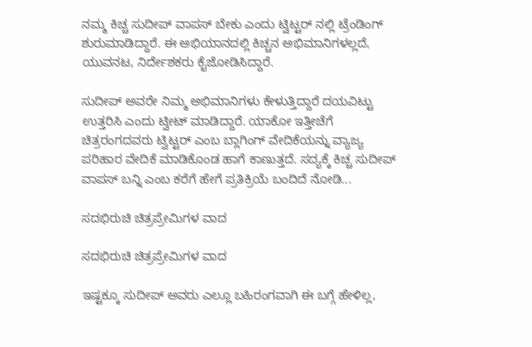ನಮ್ಮ ಕಿಚ್ಚ ಸುದೀಪ್ ವಾಪಸ್ ಬೇಕು ಎಂದು ಟ್ವಿಟ್ಟರ್ ನಲ್ಲಿ ಟ್ರೆಂಡಿಂಗ್ ಶುರುಮಾಡಿದ್ದಾರೆ. ಈ ಅಭಿಯಾನದಲ್ಲಿ ಕಿಚ್ಚನ ಅಭಿಮಾನಿಗಳಲ್ಲದೆ, ಯುವನಟ, ನಿರ್ದೇಶಕರು ಕೈಜೋಡಿಸಿದ್ದಾರೆ.

ಸುದೀಪ್ ಅವರೇ ನಿಮ್ಮ ಅಭಿಮಾನಿಗಳು ಕೇಳುತ್ತಿದ್ದಾರೆ ದಯವಿಟ್ಟು ಉತ್ತರಿಸಿ ಎಂದು ಟ್ವೀಟ್ ಮಾಡಿದ್ದಾರೆ. ಯಾಕೋ ಇತ್ತೀಚೆಗೆ ಚಿತ್ರರಂಗದವರು ಟ್ವಿಟ್ಟರ್ ಎಂಬ ಬ್ಲಾಗಿಂಗ್ ವೇದಿಕೆಯನ್ನು ವ್ಯಾಜ್ಯ ಪರಿಹಾರ ವೇದಿಕೆ ಮಾಡಿಕೊಂಡ ಹಾಗೆ ಕಾಣುತ್ತದೆ. ಸದ್ಯಕ್ಕೆ ಕಿಚ್ಚ ಸುದೀಪ್ ವಾಪಸ್ ಬನ್ನಿ ಎಂಬ ಕರೆಗೆ ಹೇಗೆ ಪ್ರತಿಕ್ರಿಯೆ ಬಂದಿದೆ ನೋಡಿ...

ಸದಭಿರುಚಿ ಚಿತ್ರಪ್ರೇಮಿಗಳ ವಾದ

ಸದಭಿರುಚಿ ಚಿತ್ರಪ್ರೇಮಿಗಳ ವಾದ

ಇಷ್ಟಕ್ಕೂ ಸುದೀಪ್ ಅವರು ಎಲ್ಲೂ ಬಹಿರಂಗವಾಗಿ ಈ ಬಗ್ಗೆ ಹೇಳಿಲ್ಲ,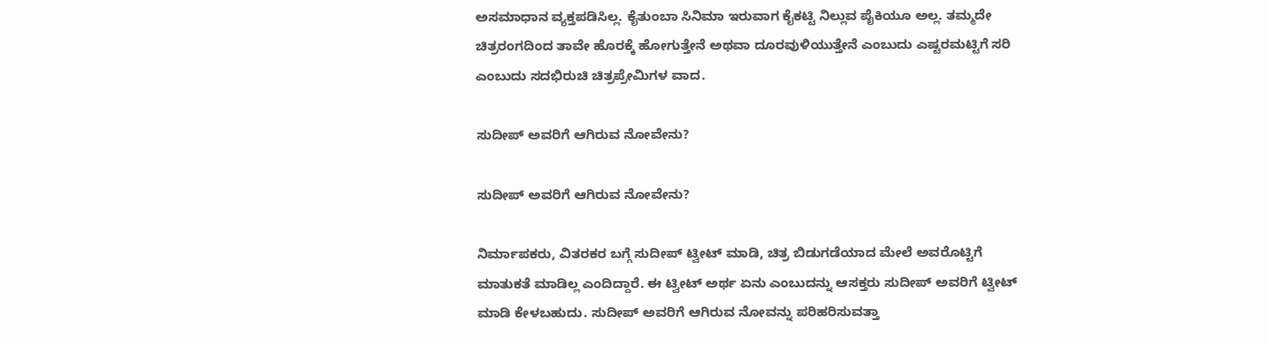ಅಸಮಾಧಾನ ವ್ಯಕ್ತಪಡಿಸಿಲ್ಲ. ಕೈತುಂಬಾ ಸಿನಿಮಾ ಇರುವಾಗ ಕೈಕಟ್ಟಿ ನಿಲ್ಲುವ ಪೈಕಿಯೂ ಅಲ್ಲ. ತಮ್ಮದೇ ಚಿತ್ರರಂಗದಿಂದ ತಾವೇ ಹೊರಕ್ಕೆ ಹೋಗುತ್ತೇನೆ ಅಥವಾ ದೂರವುಳಿಯುತ್ತೇನೆ ಎಂಬುದು ಎಷ್ಟರಮಟ್ಟಿಗೆ ಸರಿ ಎಂಬುದು ಸದಭಿರುಚಿ ಚಿತ್ರಪ್ರೇಮಿಗಳ ವಾದ.

ಸುದೀಪ್ ಅವರಿಗೆ ಆಗಿರುವ ನೋವೇನು?

ಸುದೀಪ್ ಅವರಿಗೆ ಆಗಿರುವ ನೋವೇನು?

ನಿರ್ಮಾಪಕರು, ವಿತರಕರ ಬಗ್ಗೆ ಸುದೀಪ್ ಟ್ವೀಟ್ ಮಾಡಿ, ಚಿತ್ರ ಬಿಡುಗಡೆಯಾದ ಮೇಲೆ ಅವರೊಟ್ಟಿಗೆ ಮಾತುಕತೆ ಮಾಡಿಲ್ಲ ಎಂದಿದ್ದಾರೆ. ಈ ಟ್ವೀಟ್ ಅರ್ಥ ಏನು ಎಂಬುದನ್ನು ಆಸಕ್ತರು ಸುದೀಪ್ ಅವರಿಗೆ ಟ್ವೀಟ್ ಮಾಡಿ ಕೇಳಬಹುದು. ಸುದೀಪ್ ಅವರಿಗೆ ಆಗಿರುವ ನೋವನ್ನು ಪರಿಹರಿಸುವತ್ತಾ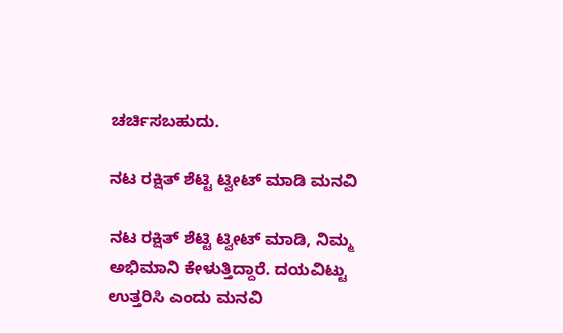ಚರ್ಚಿಸಬಹುದು.

ನಟ ರಕ್ಷಿತ್ ಶೆಟ್ಟಿ ಟ್ವೀಟ್ ಮಾಡಿ ಮನವಿ

ನಟ ರಕ್ಷಿತ್ ಶೆಟ್ಟಿ ಟ್ವೀಟ್ ಮಾಡಿ, ನಿಮ್ಮ ಅಭಿಮಾನಿ ಕೇಳುತ್ತಿದ್ದಾರೆ. ದಯವಿಟ್ಟು ಉತ್ತರಿಸಿ ಎಂದು ಮನವಿ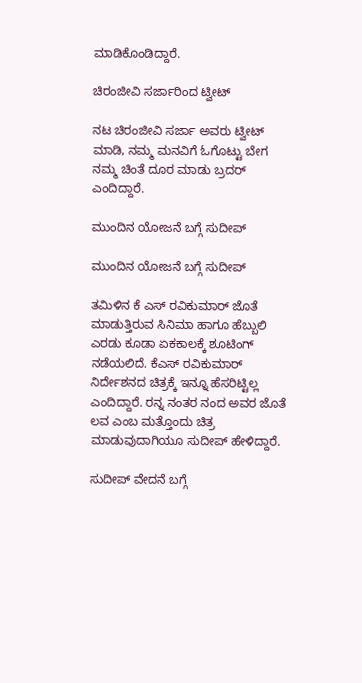ಮಾಡಿಕೊಂಡಿದ್ದಾರೆ.

ಚಿರಂಜೀವಿ ಸರ್ಜಾರಿಂದ ಟ್ವೀಟ್

ನಟ ಚಿರಂಜೀವಿ ಸರ್ಜಾ ಅವರು ಟ್ವೀಟ್ ಮಾಡಿ, ನಮ್ಮ ಮನವಿಗೆ ಓಗೊಟ್ಟು ಬೇಗ ನಮ್ಮ ಚಿಂತೆ ದೂರ ಮಾಡು ಬ್ರದರ್ ಎಂದಿದ್ದಾರೆ.

ಮುಂದಿನ ಯೋಜನೆ ಬಗ್ಗೆ ಸುದೀಪ್

ಮುಂದಿನ ಯೋಜನೆ ಬಗ್ಗೆ ಸುದೀಪ್

ತಮಿಳಿನ ಕೆ ಎಸ್ ರವಿಕುಮಾರ್ ಜೊತೆ ಮಾಡುತ್ತಿರುವ ಸಿನಿಮಾ ಹಾಗೂ ಹೆಬ್ಬುಲಿ ಎರಡು ಕೂಡಾ ಏಕಕಾಲಕ್ಕೆ ಶೂಟಿಂಗ್ ನಡೆಯಲಿದೆ. ಕೆಎಸ್ ರವಿಕುಮಾರ್ ನಿರ್ದೇಶನದ ಚಿತ್ರಕ್ಕೆ ಇನ್ನೂ ಹೆಸರಿಟ್ಟಿಲ್ಲ ಎಂದಿದ್ದಾರೆ. ರನ್ನ ನಂತರ ನಂದ ಅವರ ಜೊತೆ ಲವ ಎಂಬ ಮತ್ತೊಂದು ಚಿತ್ರ ಮಾಡುವುದಾಗಿಯೂ ಸುದೀಪ್ ಹೇಳಿದ್ದಾರೆ.

ಸುದೀಪ್ ವೇದನೆ ಬಗ್ಗೆ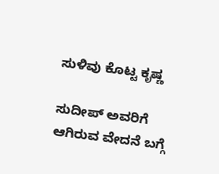ಸುಳಿವು ಕೊಟ್ಟ ಕೃಷ್ಣ

ಸುದೀಪ್ ಅವರಿಗೆ ಆಗಿರುವ ವೇದನೆ ಬಗ್ಗೆ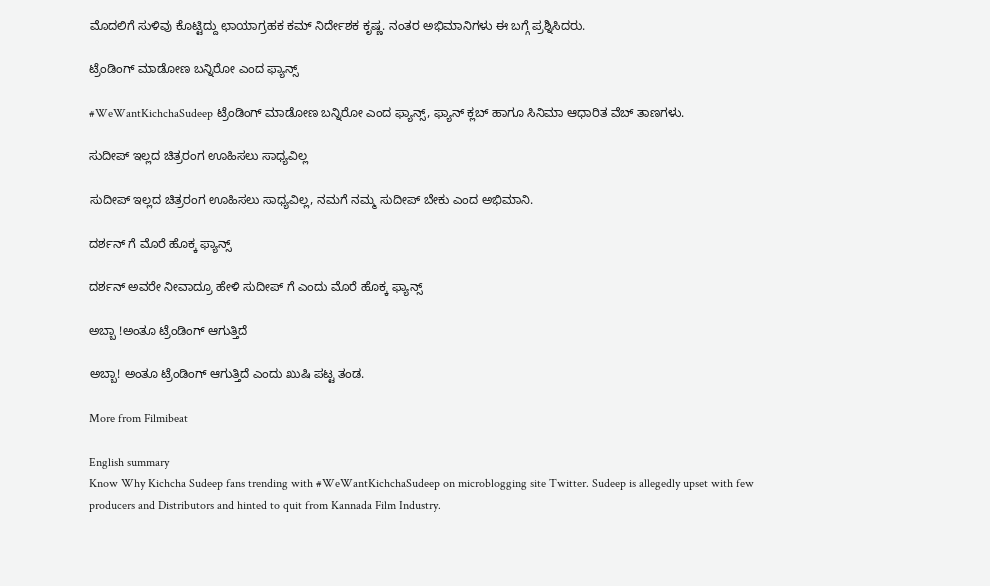ಮೊದಲಿಗೆ ಸುಳಿವು ಕೊಟ್ಟಿದ್ದು ಛಾಯಾಗ್ರಹಕ ಕಮ್ ನಿರ್ದೇಶಕ ಕೃಷ್ಣ. ನಂತರ ಅಭಿಮಾನಿಗಳು ಈ ಬಗ್ಗೆ ಪ್ರಶ್ನಿಸಿದರು.

ಟ್ರೆಂಡಿಂಗ್ ಮಾಡೋಣ ಬನ್ನಿರೋ ಎಂದ ಫ್ಯಾನ್ಸ್

#WeWantKichchaSudeep ಟ್ರೆಂಡಿಂಗ್ ಮಾಡೋಣ ಬನ್ನಿರೋ ಎಂದ ಫ್ಯಾನ್ಸ್, ಫ್ಯಾನ್ ಕ್ಲಬ್ ಹಾಗೂ ಸಿನಿಮಾ ಆಧಾರಿತ ವೆಬ್ ತಾಣಗಳು.

ಸುದೀಪ್ ಇಲ್ಲದ ಚಿತ್ರರಂಗ ಊಹಿಸಲು ಸಾಧ್ಯವಿಲ್ಲ

ಸುದೀಪ್ ಇಲ್ಲದ ಚಿತ್ರರಂಗ ಊಹಿಸಲು ಸಾಧ್ಯವಿಲ್ಲ, ನಮಗೆ ನಮ್ಮ ಸುದೀಪ್ ಬೇಕು ಎಂದ ಅಭಿಮಾನಿ.

ದರ್ಶನ್ ಗೆ ಮೊರೆ ಹೊಕ್ಕ ಫ್ಯಾನ್ಸ್

ದರ್ಶನ್ ಅವರೇ ನೀವಾದ್ರೂ ಹೇಳಿ ಸುದೀಪ್ ಗೆ ಎಂದು ಮೊರೆ ಹೊಕ್ಕ ಫ್ಯಾನ್ಸ್

ಅಬ್ಬಾ !ಅಂತೂ ಟ್ರೆಂಡಿಂಗ್ ಆಗುತ್ತಿದೆ

ಅಬ್ಬಾ! ಅಂತೂ ಟ್ರೆಂಡಿಂಗ್ ಆಗುತ್ತಿದೆ ಎಂದು ಖುಷಿ ಪಟ್ಟ ತಂಡ.

More from Filmibeat

English summary
Know Why Kichcha Sudeep fans trending with #WeWantKichchaSudeep on microblogging site Twitter. Sudeep is allegedly upset with few producers and Distributors and hinted to quit from Kannada Film Industry.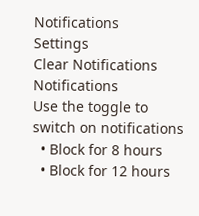Notifications
Settings
Clear Notifications
Notifications
Use the toggle to switch on notifications
  • Block for 8 hours
  • Block for 12 hours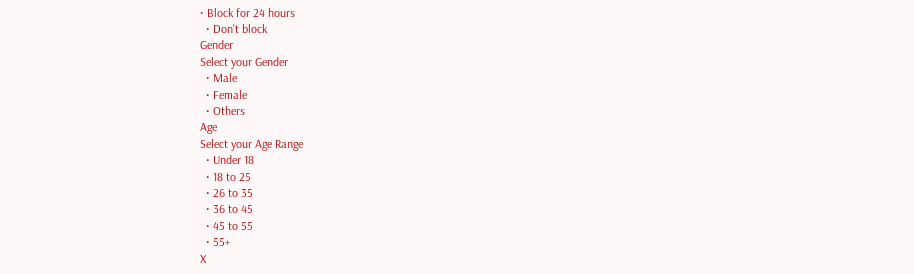• Block for 24 hours
  • Don't block
Gender
Select your Gender
  • Male
  • Female
  • Others
Age
Select your Age Range
  • Under 18
  • 18 to 25
  • 26 to 35
  • 36 to 45
  • 45 to 55
  • 55+
X